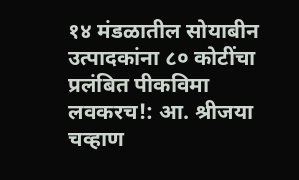१४ मंडळातील सोयाबीन उत्पादकांना ८० कोटींचा प्रलंबित पीकविमा लवकरच!: आ. श्रीजया चव्हाण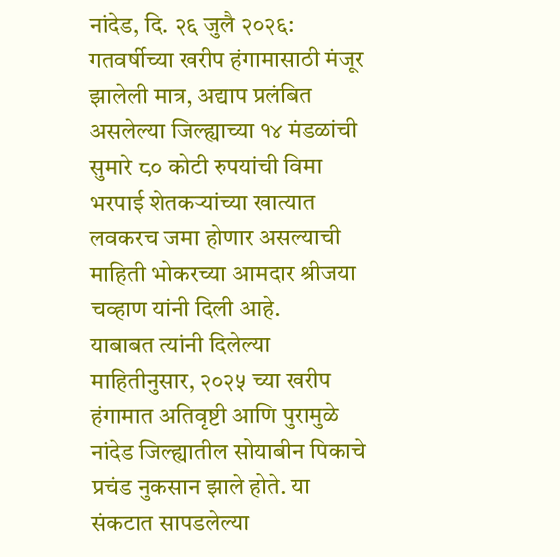नांदेड, दि. २६ जुलै २०२६:
गतवर्षीच्या खरीप हंगामासाठी मंजूर झालेली मात्र, अद्याप प्रलंबित असलेल्या जिल्ह्याच्या १४ मंडळांची सुमारे ८० कोटी रुपयांची विमा भरपाई शेतकऱ्यांच्या खात्यात लवकरच जमा होणार असल्याची माहिती भोकरच्या आमदार श्रीजया चव्हाण यांनी दिली आहे.
याबाबत त्यांनी दिलेल्या माहितीनुसार, २०२५ च्या खरीप हंगामात अतिवृष्टी आणि पुरामुळे नांदेड जिल्ह्यातील सोयाबीन पिकाचे प्रचंड नुकसान झाले होते. या संकटात सापडलेल्या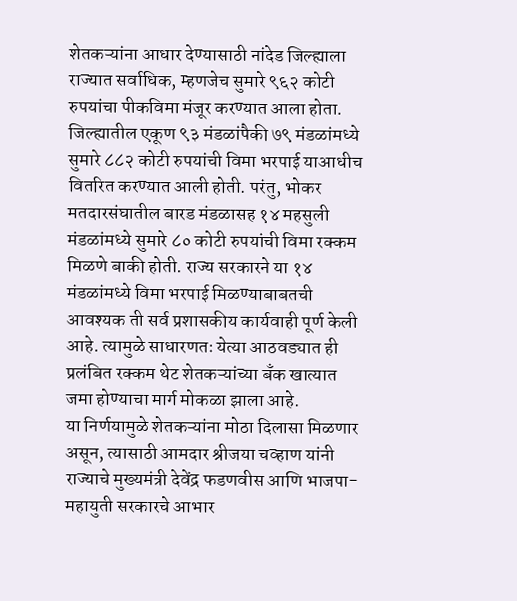शेतकऱ्यांना आधार देण्यासाठी नांदेड जिल्ह्याला राज्यात सर्वाधिक, म्हणजेच सुमारे ९६२ कोटी रुपयांचा पीकविमा मंजूर करण्यात आला होता. जिल्ह्यातील एकूण ९३ मंडळांपैकी ७९ मंडळांमध्ये सुमारे ८८२ कोटी रुपयांची विमा भरपाई याआधीच वितरित करण्यात आली होती. परंतु, भोकर मतदारसंघातील बारड मंडळासह १४ महसुली मंडळांमध्ये सुमारे ८० कोटी रुपयांची विमा रक्कम मिळणे बाकी होती. राज्य सरकारने या १४ मंडळांमध्ये विमा भरपाई मिळण्याबाबतची आवश्यक ती सर्व प्रशासकीय कार्यवाही पूर्ण केली आहे. त्यामुळे साधारणतः येत्या आठवड्यात ही प्रलंबित रक्कम थेट शेतकऱ्यांच्या बँक खात्यात जमा होण्याचा मार्ग मोकळा झाला आहे.
या निर्णयामुळे शेतकऱ्यांना मोठा दिलासा मिळणार असून, त्यासाठी आमदार श्रीजया चव्हाण यांनी राज्याचे मुख्यमंत्री देवेंद्र फडणवीस आणि भाजपा-महायुती सरकारचे आभार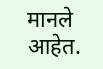मानले आहेत.